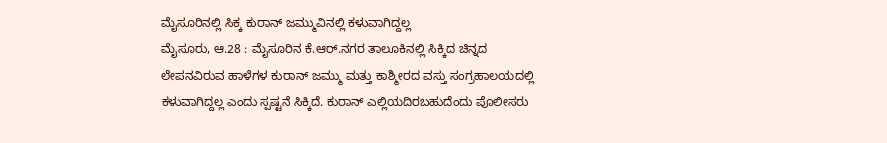ಮೈಸೂರಿನಲ್ಲಿ ಸಿಕ್ಕ ಕುರಾನ್ ಜಮ್ಮುವಿನಲ್ಲಿ ಕಳುವಾಗಿದ್ದಲ್ಲ
ಮೈಸೂರು, ಆ.28 : ಮೈಸೂರಿನ ಕೆ.ಆರ್.ನಗರ ತಾಲೂಕಿನಲ್ಲಿ ಸಿಕ್ಕಿದ ಚಿನ್ನದ ಲೇಪನವಿರುವ ಹಾಳೆಗಳ ಕುರಾನ್ ಜಮ್ಮು ಮತ್ತು ಕಾಶ್ಮೀರದ ವಸ್ತು ಸಂಗ್ರಹಾಲಯದಲ್ಲಿ ಕಳುವಾಗಿದ್ದಲ್ಲ ಎಂದು ಸ್ಪಷ್ಟನೆ ಸಿಕ್ಕಿದೆ. ಕುರಾನ್ ಎಲ್ಲಿಯದಿರಬಹುದೆಂದು ಪೊಲೀಸರು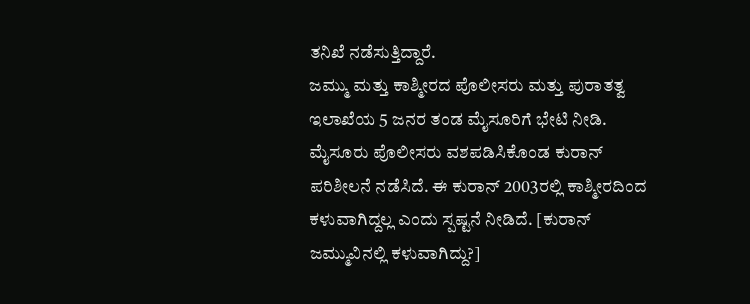ತನಿಖೆ ನಡೆಸುತ್ತಿದ್ದಾರೆ.
ಜಮ್ಮು ಮತ್ತು ಕಾಶ್ಮೀರದ ಪೊಲೀಸರು ಮತ್ತು ಪುರಾತತ್ವ ಇಲಾಖೆಯ 5 ಜನರ ತಂಡ ಮೈಸೂರಿಗೆ ಭೇಟಿ ನೀಡಿ. ಮೈಸೂರು ಪೊಲೀಸರು ವಶಪಡಿಸಿಕೊಂಡ ಕುರಾನ್ ಪರಿಶೀಲನೆ ನಡೆಸಿದೆ. ಈ ಕುರಾನ್ 2003ರಲ್ಲಿ ಕಾಶ್ಮೀರದಿಂದ ಕಳುವಾಗಿದ್ದಲ್ಲ ಎಂದು ಸ್ಪಷ್ಟನೆ ನೀಡಿದೆ. [ಕುರಾನ್ ಜಮ್ಮುವಿನಲ್ಲಿ ಕಳುವಾಗಿದ್ದು?]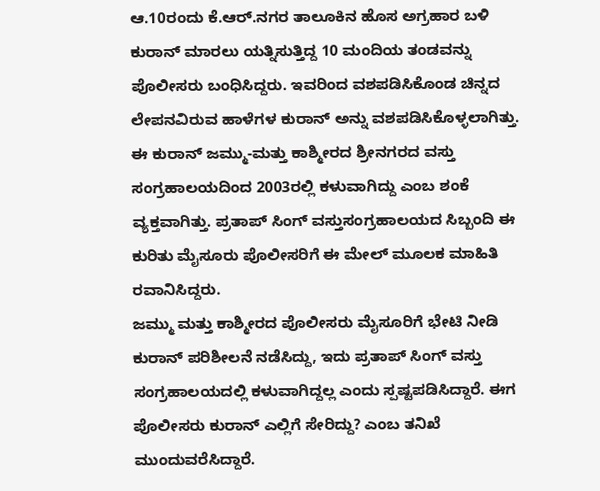ಆ.10ರಂದು ಕೆ.ಆರ್.ನಗರ ತಾಲೂಕಿನ ಹೊಸ ಅಗ್ರಹಾರ ಬಳಿ ಕುರಾನ್ ಮಾರಲು ಯತ್ನಿಸುತ್ತಿದ್ದ 10 ಮಂದಿಯ ತಂಡವನ್ನು ಪೊಲೀಸರು ಬಂಧಿಸಿದ್ದರು. ಇವರಿಂದ ವಶಪಡಿಸಿಕೊಂಡ ಚಿನ್ನದ ಲೇಪನವಿರುವ ಹಾಳೆಗಳ ಕುರಾನ್ ಅನ್ನು ವಶಪಡಿಸಿಕೊಳ್ಳಲಾಗಿತ್ತು.
ಈ ಕುರಾನ್ ಜಮ್ಮು-ಮತ್ತು ಕಾಶ್ಮೀರದ ಶ್ರೀನಗರದ ವಸ್ತು ಸಂಗ್ರಹಾಲಯದಿಂದ 2003ರಲ್ಲಿ ಕಳುವಾಗಿದ್ದು ಎಂಬ ಶಂಕೆ ವ್ಯಕ್ತವಾಗಿತ್ತು. ಪ್ರತಾಪ್ ಸಿಂಗ್ ವಸ್ತುಸಂಗ್ರಹಾಲಯದ ಸಿಬ್ಬಂದಿ ಈ ಕುರಿತು ಮೈಸೂರು ಪೊಲೀಸರಿಗೆ ಈ ಮೇಲ್ ಮೂಲಕ ಮಾಹಿತಿ ರವಾನಿಸಿದ್ದರು.
ಜಮ್ಮು ಮತ್ತು ಕಾಶ್ಮೀರದ ಪೊಲೀಸರು ಮೈಸೂರಿಗೆ ಭೇಟಿ ನೀಡಿ ಕುರಾನ್ ಪರಿಶೀಲನೆ ನಡೆಸಿದ್ದು, ಇದು ಪ್ರತಾಪ್ ಸಿಂಗ್ ವಸ್ತು ಸಂಗ್ರಹಾಲಯದಲ್ಲಿ ಕಳುವಾಗಿದ್ದಲ್ಲ ಎಂದು ಸ್ಪಷ್ಟಪಡಿಸಿದ್ದಾರೆ. ಈಗ ಪೊಲೀಸರು ಕುರಾನ್ ಎಲ್ಲಿಗೆ ಸೇರಿದ್ದು? ಎಂಬ ತನಿಖೆ ಮುಂದುವರೆಸಿದ್ದಾರೆ.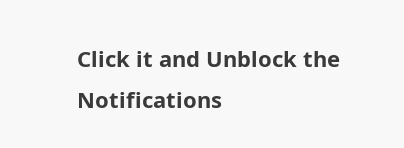Click it and Unblock the Notifications